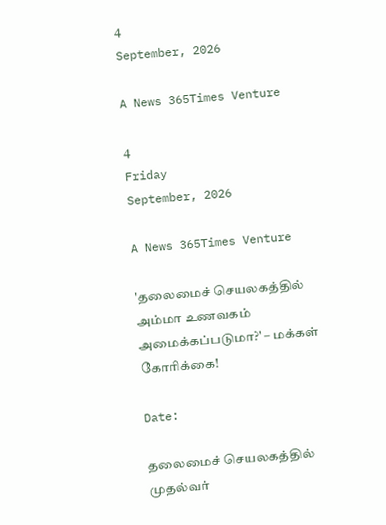4
September, 2026

A News 365Times Venture

4
Friday
September, 2026

A News 365Times Venture

'தலைமைச் செயலகத்தில் அம்மா உணவகம் அமைக்கப்படுமா?' – மக்கள் கோரிக்கை!

Date:

தலைமைச் செயலகத்தில் முதல்வர்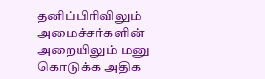தனிப்பிரிவிலும் அமைச்சர்களின் அறையிலும் மனு கொடுக்க அதிக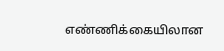எண்ணிக்கையிலான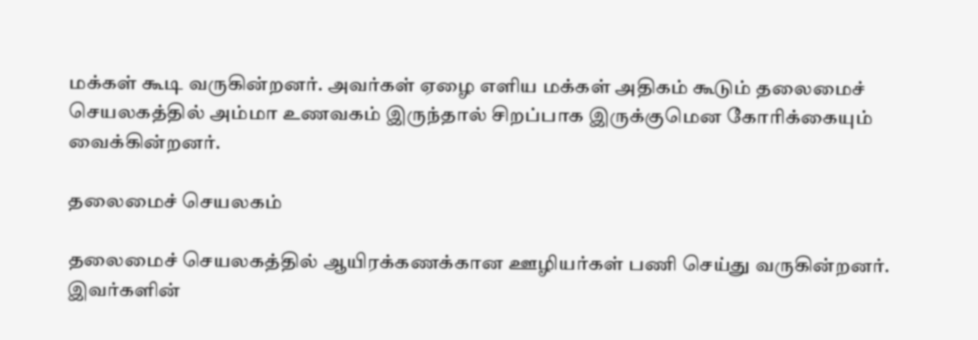மக்கள் கூடி வருகின்றனர். அவர்கள் ஏழை எளிய மக்கள் அதிகம் கூடும் தலைமைச் செயலகத்தில் அம்மா உணவகம் இருந்தால் சிறப்பாக இருக்குமென கோரிக்கையும் வைக்கின்றனர்.

தலைமைச் செயலகம்

தலைமைச் செயலகத்தில் ஆயிரக்கணக்கான ஊழியர்கள் பணி செய்து வருகின்றனர். இவர்களின்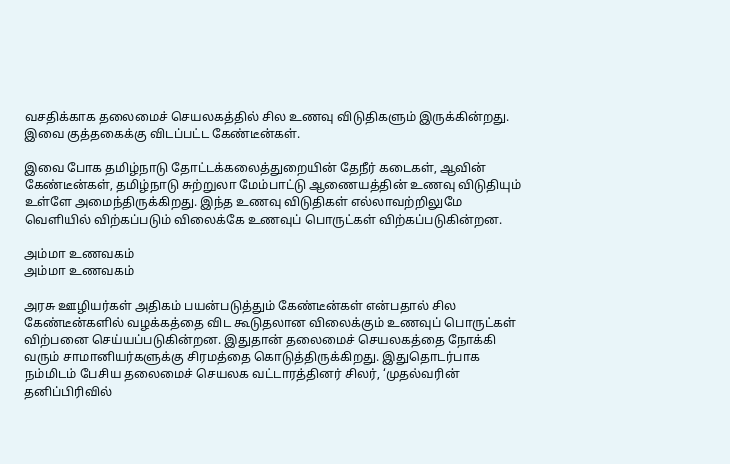வசதிக்காக தலைமைச் செயலகத்தில் சில உணவு விடுதிகளும் இருக்கின்றது. இவை குத்தகைக்கு விடப்பட்ட கேண்டீன்கள்.

இவை போக தமிழ்நாடு தோட்டக்கலைத்துறையின் தேநீர் கடைகள், ஆவின் கேண்டீன்கள், தமிழ்நாடு சுற்றுலா மேம்பாட்டு ஆணையத்தின் உணவு விடுதியும் உள்ளே அமைந்திருக்கிறது. இந்த உணவு விடுதிகள் எல்லாவற்றிலுமே வெளியில் விற்கப்படும் விலைக்கே உணவுப் பொருட்கள் விற்கப்படுகின்றன.

அம்மா உணவகம்
அம்மா உணவகம்

அரசு ஊழியர்கள் அதிகம் பயன்படுத்தும் கேண்டீன்கள் என்பதால் சில கேண்டீன்களில் வழக்கத்தை விட கூடுதலான விலைக்கும் உணவுப் பொருட்கள் விற்பனை செய்யப்படுகின்றன. இதுதான் தலைமைச் செயலகத்தை நோக்கி வரும் சாமானியர்களுக்கு சிரமத்தை கொடுத்திருக்கிறது. இதுதொடர்பாக நம்மிடம் பேசிய தலைமைச் செயலக வட்டாரத்தினர் சிலர், ‘முதல்வரின் தனிப்பிரிவில்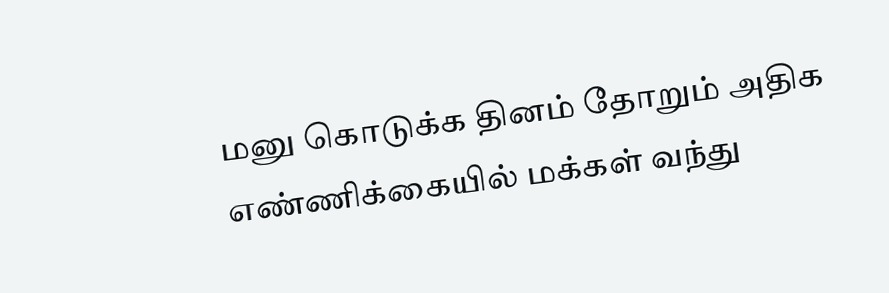மனு கொடுக்க தினம் தோறும் அதிக எண்ணிக்கையில் மக்கள் வந்து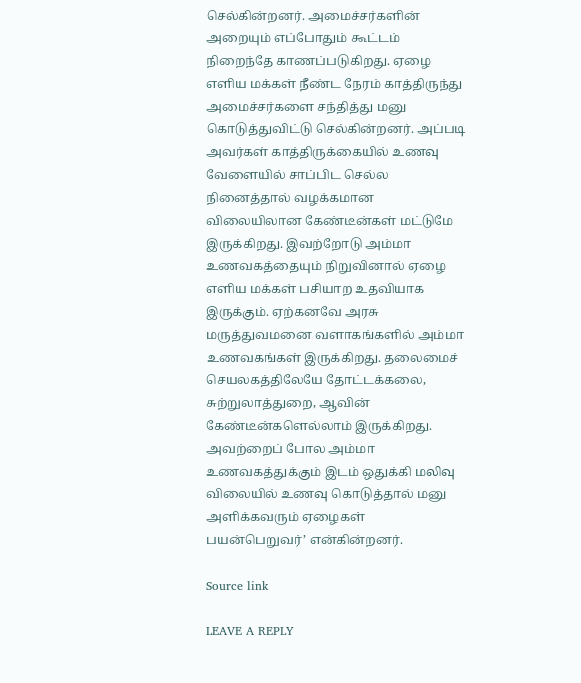செல்கின்றனர். அமைச்சர்களின் அறையும் எப்போதும் கூட்டம் நிறைந்தே காணப்படுகிறது. ஏழை எளிய மக்கள் நீண்ட நேரம் காத்திருந்து அமைச்சர்களை சந்தித்து மனு கொடுத்துவிட்டு செல்கின்றனர். அப்படி அவர்கள் காத்திருக்கையில் உணவு வேளையில் சாப்பிட செல்ல நினைத்தால் வழக்கமான விலையிலான கேண்டீன்கள் மட்டுமே இருக்கிறது. இவற்றோடு அம்மா உணவகத்தையும் நிறுவினால் ஏழை எளிய மக்கள் பசியாற உதவியாக இருக்கும். ஏற்கனவே அரசு மருத்துவமனை வளாகங்களில் அம்மா உணவகங்கள் இருக்கிறது. தலைமைச் செயலகத்திலேயே தோட்டக்கலை, சுற்றுலாத்துறை, ஆவின் கேண்டீன்களெல்லாம் இருக்கிறது. அவற்றைப் போல அம்மா உணவகத்துக்கும் இடம் ஒதுக்கி மலிவு விலையில் உணவு கொடுத்தால் மனு அளிக்கவரும் ஏழைகள் பயன்பெறுவர்’ என்கின்றனர்.

Source link

LEAVE A REPLY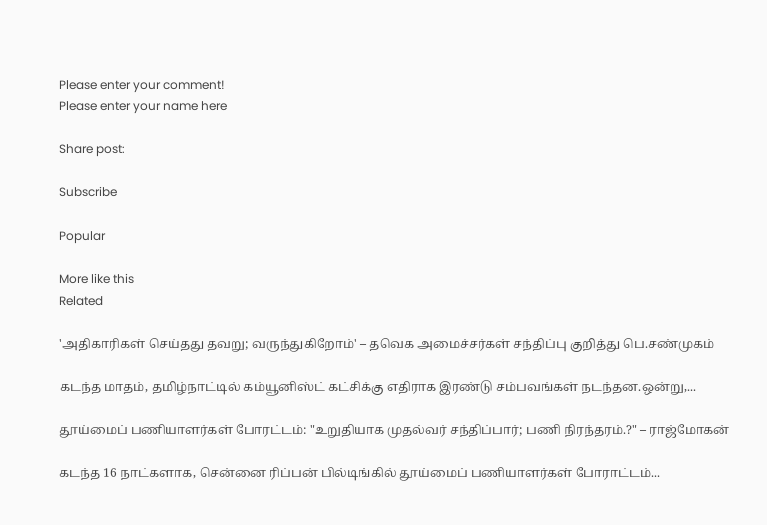Please enter your comment!
Please enter your name here

Share post:

Subscribe

Popular

More like this
Related

'அதிகாரிகள் செய்தது தவறு; வருந்துகிறோம்' – தவெக அமைச்சர்கள் சந்திப்பு குறித்து பெ.சண்முகம்

கடந்த மாதம், தமிழ்நாட்டில் கம்யூனிஸ்ட் கட்சிக்கு எதிராக இரண்டு சம்பவங்கள் நடந்தன.ஒன்று,...

தூய்மைப் பணியாளர்கள் போரட்டம்: "உறுதியாக முதல்வர் சந்திப்பார்; பணி நிரந்தரம்.?" – ராஜ்மோகன்

கடந்த 16 நாட்களாக, சென்னை ரிப்பன் பில்டிங்கில் தூய்மைப் பணியாளர்கள் போராட்டம்...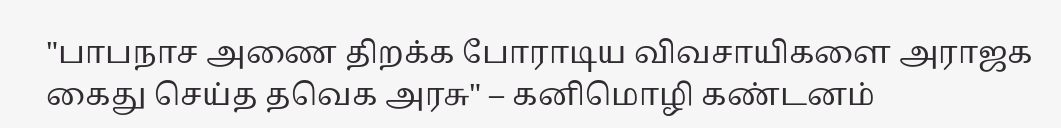"பாபநாச அணை திறக்க போராடிய விவசாயிகளை அராஜக கைது செய்த தவெக அரசு" – கனிமொழி கண்டனம்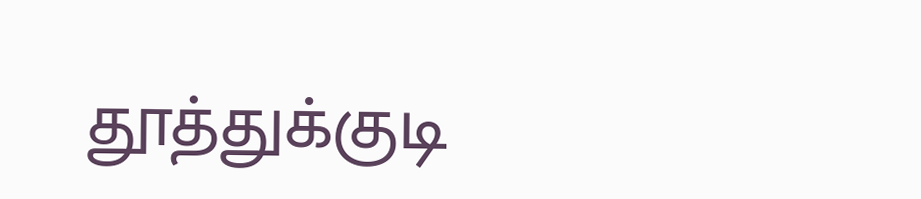தூத்துக்குடி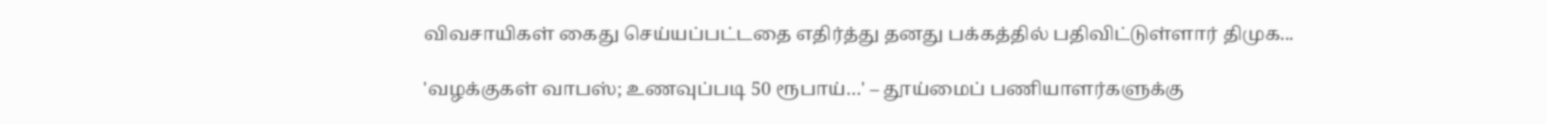விவசாயிகள் கைது செய்யப்பட்டதை எதிர்த்து தனது பக்கத்தில் பதிவிட்டுள்ளார் திமுக...

'வழக்குகள் வாபஸ்; உணவுப்படி 50 ரூபாய்…' – தூய்மைப் பணியாளர்களுக்கு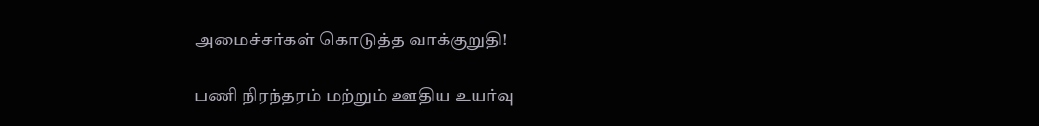அமைச்சர்கள் கொடுத்த வாக்குறுதி!

பணி நிரந்தரம் மற்றும் ஊதிய உயர்வு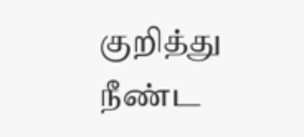குறித்து நீண்ட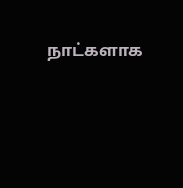நாட்களாக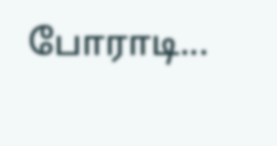போராடி...